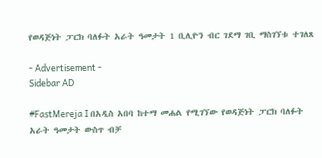የወዳጅነት ፓርክ ባለፉት አራት ዓመታት 1 ቢሊዮን ብር ገደማ ገቢ ማስገኘቱ ተገለጸ

- Advertisement -
Sidebar AD

#FastMereja I በአዲስ አበባ ከተማ መሐል የሚገኘው የወዳጅነት ፓርክ ባለፉት አራት ዓመታት ውስጥ ብቻ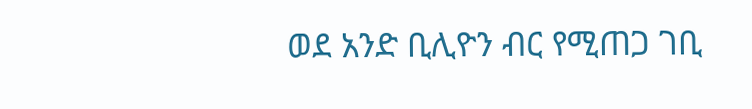ወደ አንድ ቢሊዮን ብር የሚጠጋ ገቢ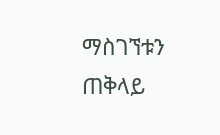ማስገኘቱን ጠቅላይ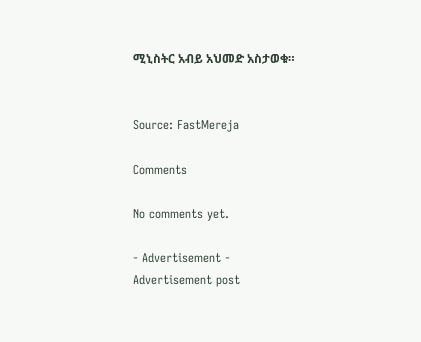ሚኒስትር አብይ አህመድ አስታወቁ።


Source: FastMereja

Comments

No comments yet.

- Advertisement -
Advertisement post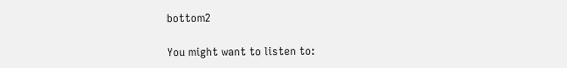bottom2

You might want to listen to: